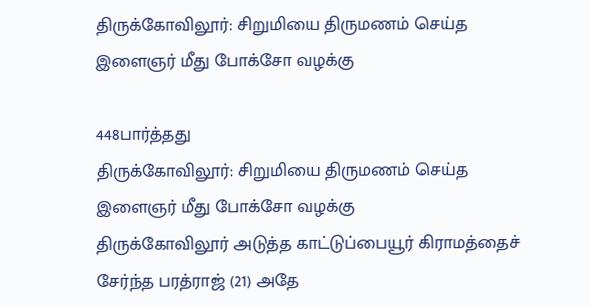திருக்கோவிலூர்: சிறுமியை திருமணம் செய்த இளைஞர் மீது போக்சோ வழக்கு

448பார்த்தது
திருக்கோவிலூர்: சிறுமியை திருமணம் செய்த இளைஞர் மீது போக்சோ வழக்கு
திருக்கோவிலூர் அடுத்த காட்டுப்பையூர் கிராமத்தைச் சேர்ந்த பரத்ராஜ் (21) அதே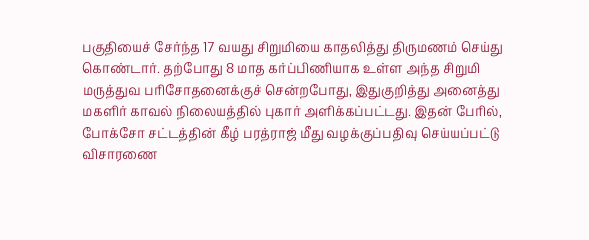பகுதியைச் சேர்ந்த 17 வயது சிறுமியை காதலித்து திருமணம் செய்து கொண்டார். தற்போது 8 மாத கர்ப்பிணியாக உள்ள அந்த சிறுமி மருத்துவ பரிசோதனைக்குச் சென்றபோது, இதுகுறித்து அனைத்து மகளிர் காவல் நிலையத்தில் புகார் அளிக்கப்பட்டது. இதன் பேரில், போக்சோ சட்டத்தின் கீழ் பரத்ராஜ் மீது வழக்குப்பதிவு செய்யப்பட்டு விசாரணை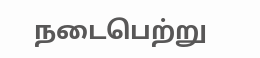நடைபெற்று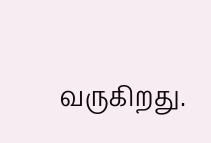வருகிறது.